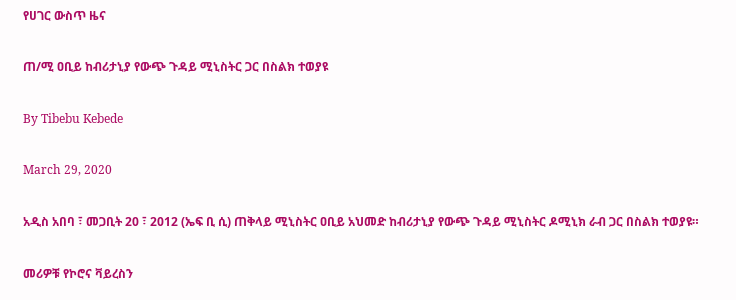የሀገር ውስጥ ዜና

ጠ/ሚ ዐቢይ ከብሪታኒያ የውጭ ጉዳይ ሚኒስትር ጋር በስልክ ተወያዩ

By Tibebu Kebede

March 29, 2020

አዲስ አበባ ፣ መጋቢት 20 ፣ 2012 (ኤፍ ቢ ሲ) ጠቅላይ ሚኒስትር ዐቢይ አህመድ ከብሪታኒያ የውጭ ጉዳይ ሚኒስትር ዶሚኒክ ራብ ጋር በስልክ ተወያዩ።

መሪዎቹ የኮሮና ቫይረስን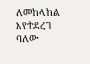ለመከላከል እየተደረገ ባለው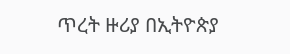ጥረት ዙሪያ በኢትዮጵያ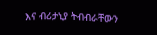እና ብሪታኒያ ትብብራቸውን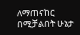ለማጠናከር በሚቻልበት ሁኔታ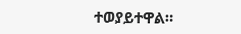ተወያይተዋል።